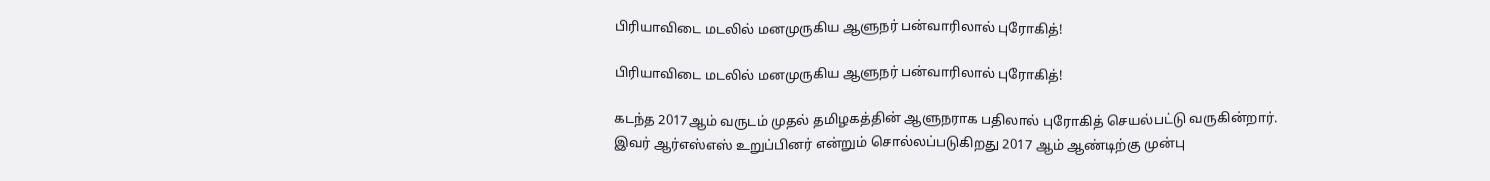பிரியாவிடை மடலில் மனமுருகிய ஆளுநர் பன்வாரிலால் புரோகித்!

பிரியாவிடை மடலில் மனமுருகிய ஆளுநர் பன்வாரிலால் புரோகித்!

கடந்த 2017ஆம் வருடம் முதல் தமிழகத்தின் ஆளுநராக பதிலால் புரோகித் செயல்பட்டு வருகின்றார். இவர் ஆர்எஸ்எஸ் உறுப்பினர் என்றும் சொல்லப்படுகிறது 2017 ஆம் ஆண்டிற்கு முன்பு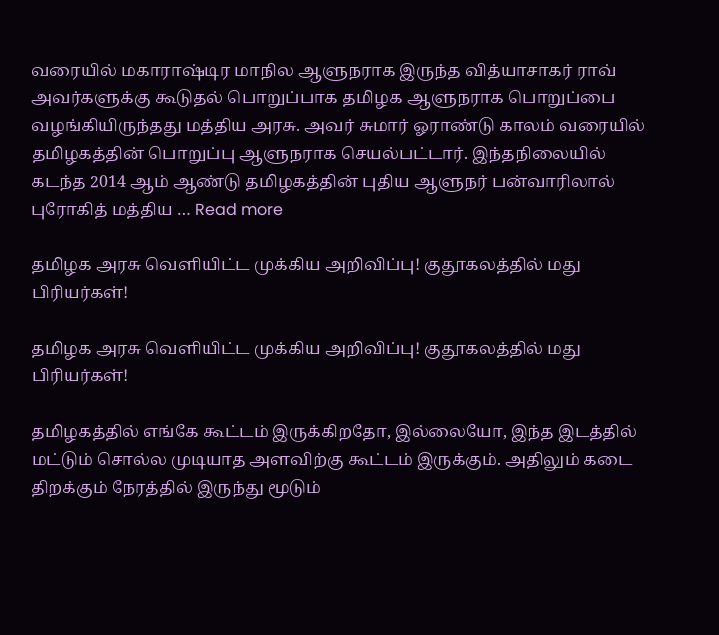வரையில் மகாராஷ்டிர மாநில ஆளுநராக இருந்த வித்யாசாகர் ராவ் அவர்களுக்கு கூடுதல் பொறுப்பாக தமிழக ஆளுநராக பொறுப்பை வழங்கியிருந்தது மத்திய அரசு. அவர் சுமார் ஓராண்டு காலம் வரையில் தமிழகத்தின் பொறுப்பு ஆளுநராக செயல்பட்டார். இந்தநிலையில் கடந்த 2014 ஆம் ஆண்டு தமிழகத்தின் புதிய ஆளுநர் பன்வாரிலால் புரோகித் மத்திய … Read more

தமிழக அரசு வெளியிட்ட முக்கிய அறிவிப்பு! குதூகலத்தில் மது பிரியர்கள்!

தமிழக அரசு வெளியிட்ட முக்கிய அறிவிப்பு! குதூகலத்தில் மது பிரியர்கள்!

தமிழகத்தில் எங்கே கூட்டம் இருக்கிறதோ, இல்லையோ, இந்த இடத்தில் மட்டும் சொல்ல முடியாத அளவிற்கு கூட்டம் இருக்கும். அதிலும் கடை திறக்கும் நேரத்தில் இருந்து மூடும்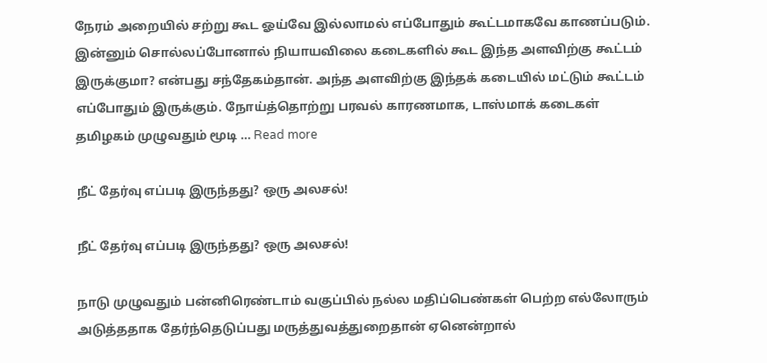நேரம் அறையில் சற்று கூட ஓய்வே இல்லாமல் எப்போதும் கூட்டமாகவே காணப்படும். இன்னும் சொல்லப்போனால் நியாயவிலை கடைகளில் கூட இந்த அளவிற்கு கூட்டம் இருக்குமா? என்பது சந்தேகம்தான். அந்த அளவிற்கு இந்தக் கடையில் மட்டும் கூட்டம் எப்போதும் இருக்கும். நோய்த்தொற்று பரவல் காரணமாக, டாஸ்மாக் கடைகள் தமிழகம் முழுவதும் மூடி … Read more

நீட் தேர்வு எப்படி இருந்தது? ஒரு அலசல்!

நீட் தேர்வு எப்படி இருந்தது? ஒரு அலசல்!

நாடு முழுவதும் பன்னிரெண்டாம் வகுப்பில் நல்ல மதிப்பெண்கள் பெற்ற எல்லோரும் அடுத்ததாக தேர்ந்தெடுப்பது மருத்துவத்துறைதான் ஏனென்றால்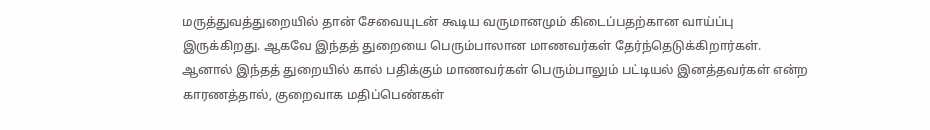மருத்துவத்துறையில் தான் சேவையுடன் கூடிய வருமானமும் கிடைப்பதற்கான வாய்ப்பு இருக்கிறது. ஆகவே இந்தத் துறையை பெரும்பாலான மாணவர்கள் தேர்ந்தெடுக்கிறார்கள். ஆனால் இந்தத் துறையில் கால் பதிக்கும் மாணவர்கள் பெரும்பாலும் பட்டியல் இனத்தவர்கள் என்ற காரணத்தால், குறைவாக மதிப்பெண்கள்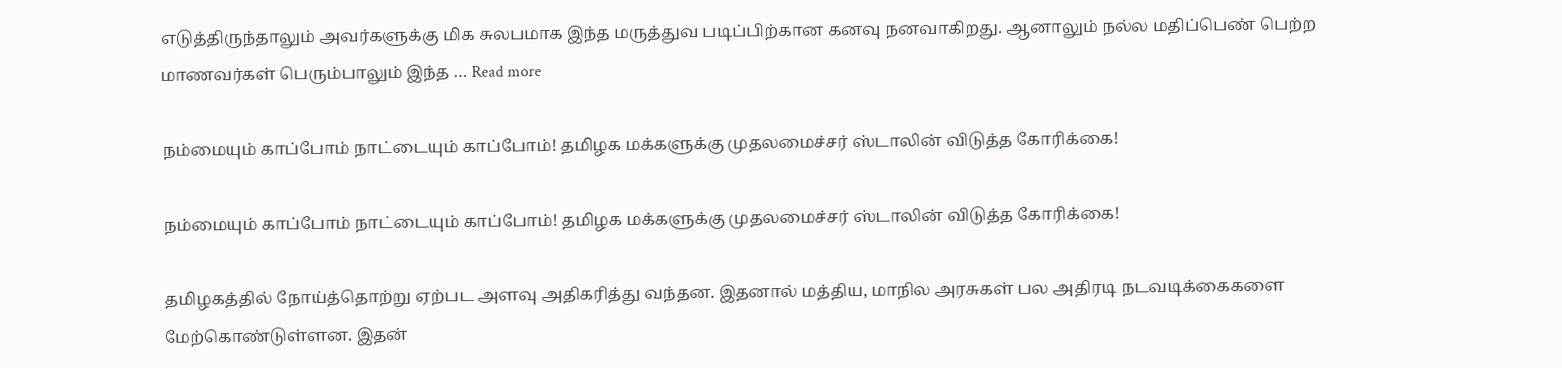எடுத்திருந்தாலும் அவர்களுக்கு மிக சுலபமாக இந்த மருத்துவ படிப்பிற்கான கனவு நனவாகிறது. ஆனாலும் நல்ல மதிப்பெண் பெற்ற மாணவர்கள் பெரும்பாலும் இந்த … Read more

நம்மையும் காப்போம் நாட்டையும் காப்போம்! தமிழக மக்களுக்கு முதலமைச்சர் ஸ்டாலின் விடுத்த கோரிக்கை!

நம்மையும் காப்போம் நாட்டையும் காப்போம்! தமிழக மக்களுக்கு முதலமைச்சர் ஸ்டாலின் விடுத்த கோரிக்கை!

தமிழகத்தில் நோய்த்தொற்று ஏற்பட அளவு அதிகரித்து வந்தன. இதனால் மத்திய, மாநில அரசுகள் பல அதிரடி நடவடிக்கைகளை மேற்கொண்டுள்ளன. இதன்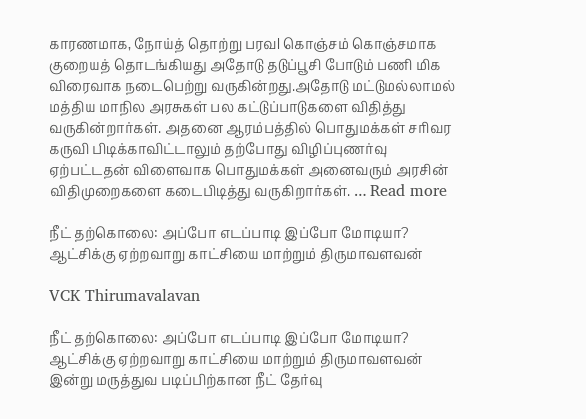காரணமாக, நோய்த் தொற்று பரவl கொஞ்சம் கொஞ்சமாக குறையத் தொடங்கியது அதோடு தடுப்பூசி போடும் பணி மிக விரைவாக நடைபெற்று வருகின்றது.அதோடு மட்டுமல்லாமல் மத்திய மாநில அரசுகள் பல கட்டுப்பாடுகளை விதித்து வருகின்றார்கள். அதனை ஆரம்பத்தில் பொதுமக்கள் சரிவர கருவி பிடிக்காவிட்டாலும் தற்போது விழிப்புணர்வு ஏற்பட்டதன் விளைவாக பொதுமக்கள் அனைவரும் அரசின் விதிமுறைகளை கடைபிடித்து வருகிறார்கள். … Read more

நீட் தற்கொலை: அப்போ எடப்பாடி இப்போ மோடியா? ஆட்சிக்கு ஏற்றவாறு காட்சியை மாற்றும் திருமாவளவன்

VCK Thirumavalavan

நீட் தற்கொலை: அப்போ எடப்பாடி இப்போ மோடியா? ஆட்சிக்கு ஏற்றவாறு காட்சியை மாற்றும் திருமாவளவன் இன்று மருத்துவ படிப்பிற்கான நீட் தேர்வு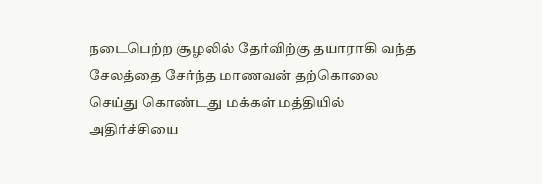நடைபெற்ற சூழலில் தேர்விற்கு தயாராகி வந்த சேலத்தை சேர்ந்த மாணவன் தற்கொலை செய்து கொண்டது மக்கள் மத்தியில் அதிர்ச்சியை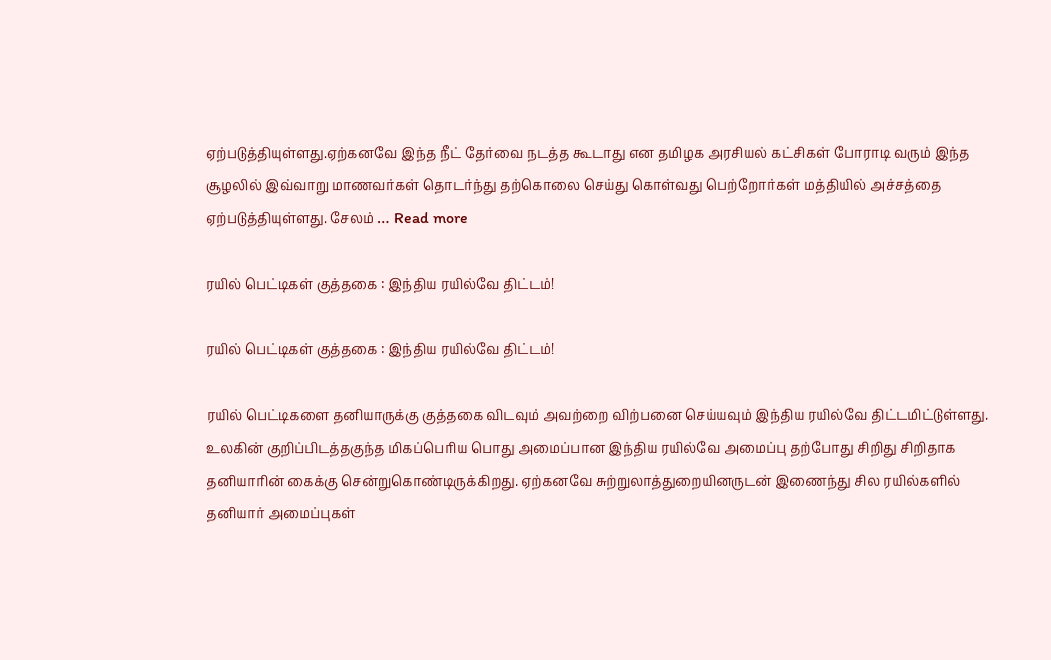ஏற்படுத்தியுள்ளது.ஏற்கனவே இந்த நீட் தேர்வை நடத்த கூடாது என தமிழக அரசியல் கட்சிகள் போராடி வரும் இந்த சூழலில் இவ்வாறு மாணவர்கள் தொடர்ந்து தற்கொலை செய்து கொள்வது பெற்றோர்கள் மத்தியில் அச்சத்தை ஏற்படுத்தியுள்ளது. சேலம் … Read more

ரயில் பெட்டிகள் குத்தகை : இந்திய ரயில்வே திட்டம்!

ரயில் பெட்டிகள் குத்தகை : இந்திய ரயில்வே திட்டம்!

ரயில் பெட்டிகளை தனியாருக்கு குத்தகை விடவும் அவற்றை விற்பனை செய்யவும் இந்திய ரயில்வே திட்டமிட்டுள்ளது. உலகின் குறிப்பிடத்தகுந்த மிகப்பெரிய பொது அமைப்பான இந்திய ரயில்வே அமைப்பு தற்போது சிறிது சிறிதாக தனியாரின் கைக்கு சென்றுகொண்டிருக்கிறது. ஏற்கனவே சுற்றுலாத்துறையினருடன் இணைந்து சில ரயில்களில் தனியார் அமைப்புகள்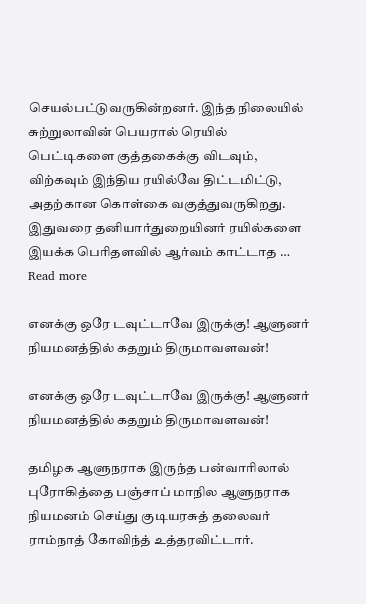செயல்பட்டுவருகின்றனர். இந்த நிலையில் சுற்றுலாவின் பெயரால் ரெயில் பெட்டிகளை குத்தகைக்கு விடவும், விற்கவும் இந்திய ரயில்வே திட்டமிட்டு, அதற்கான கொள்கை வகுத்துவருகிறது. இதுவரை தனியார்துறையினர் ரயில்களை இயக்க பெரிதளவில் ஆர்வம் காட்டாத … Read more

எனக்கு ஒரே டவுட்டாவே இருக்கு! ஆளுனர் நியமனத்தில் கதறும் திருமாவளவன்!

எனக்கு ஒரே டவுட்டாவே இருக்கு! ஆளுனர் நியமனத்தில் கதறும் திருமாவளவன்!

தமிழக ஆளுநராக இருந்த பன்வாரிலால் புரோகித்தை பஞ்சாப் மாநில ஆளுநராக நியமனம் செய்து குடியரசுத் தலைவர் ராம்நாத் கோவிந்த் உத்தரவிட்டார்.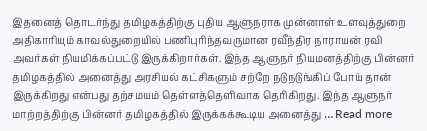இதனைத் தொடர்ந்து தமிழகத்திற்கு புதிய ஆளுநராக முன்னாள் உளவுத்துறை அதிகாரியும் காவல்துறையில் பணிபுரிந்தவருமான ரவீந்திர நாராயன் ரவி அவர்கள் நியமிக்கப்பட்டு இருக்கிறார்கள். இந்த ஆளுநர் நியமனத்திற்கு பின்னர் தமிழகத்தில் அனைத்து அரசியல் கட்சிகளும் சற்றே நடுநடுங்கிப் போய் தான் இருக்கிறது என்பது தற்சமயம் தெள்ளத்தெளிவாக தெரிகிறது. இந்த ஆளுநர் மாற்றத்திற்கு பின்னர் தமிழகத்தில் இருக்கக்கூடிய அனைத்து … Read more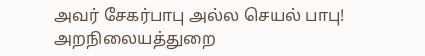அவர் சேகர்பாபு அல்ல செயல் பாபு! அறநிலையத்துறை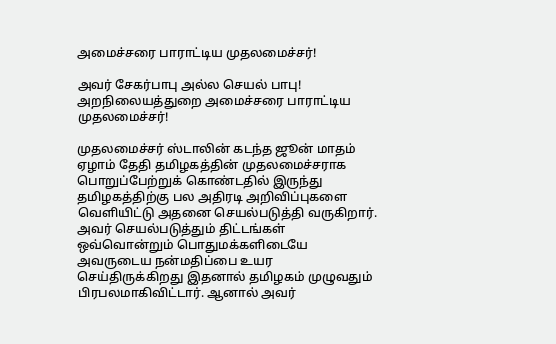அமைச்சரை பாராட்டிய முதலமைச்சர்!

அவர் சேகர்பாபு அல்ல செயல் பாபு! அறநிலையத்துறை அமைச்சரை பாராட்டிய முதலமைச்சர்!

முதலமைச்சர் ஸ்டாலின் கடந்த ஜூன் மாதம் ஏழாம் தேதி தமிழகத்தின் முதலமைச்சராக பொறுப்பேற்றுக் கொண்டதில் இருந்து தமிழகத்திற்கு பல அதிரடி அறிவிப்புகளை வெளியிட்டு அதனை செயல்படுத்தி வருகிறார். அவர் செயல்படுத்தும் திட்டங்கள் ஒவ்வொன்றும் பொதுமக்களிடையே அவருடைய நன்மதிப்பை உயர செய்திருக்கிறது இதனால் தமிழகம் முழுவதும் பிரபலமாகிவிட்டார். ஆனால் அவர்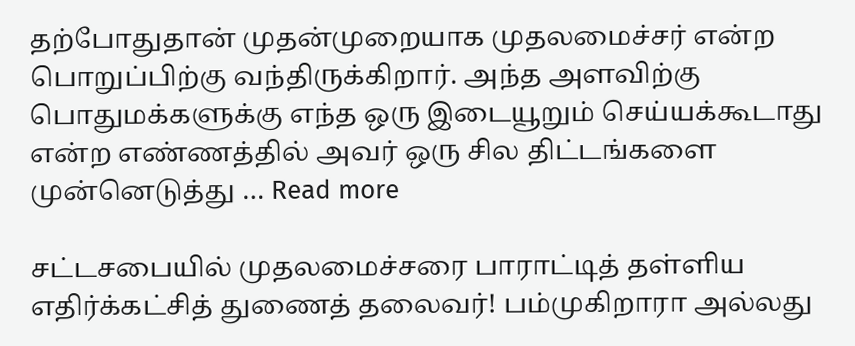தற்போதுதான் முதன்முறையாக முதலமைச்சர் என்ற பொறுப்பிற்கு வந்திருக்கிறார். அந்த அளவிற்கு பொதுமக்களுக்கு எந்த ஒரு இடையூறும் செய்யக்கூடாது என்ற எண்ணத்தில் அவர் ஒரு சில திட்டங்களை முன்னெடுத்து … Read more

சட்டசபையில் முதலமைச்சரை பாராட்டித் தள்ளிய எதிர்க்கட்சித் துணைத் தலைவர்! பம்முகிறாரா அல்லது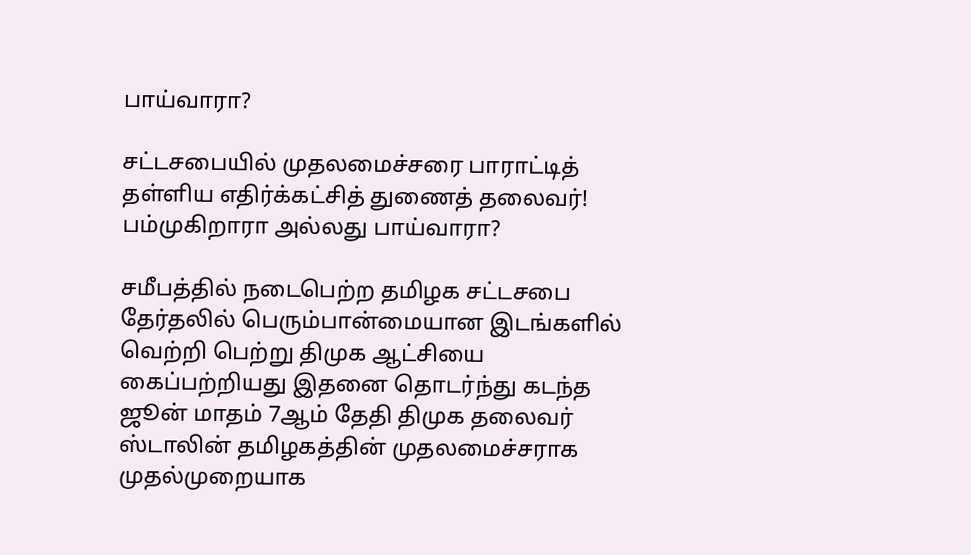பாய்வாரா?

சட்டசபையில் முதலமைச்சரை பாராட்டித் தள்ளிய எதிர்க்கட்சித் துணைத் தலைவர்! பம்முகிறாரா அல்லது பாய்வாரா?

சமீபத்தில் நடைபெற்ற தமிழக சட்டசபை தேர்தலில் பெரும்பான்மையான இடங்களில் வெற்றி பெற்று திமுக ஆட்சியை கைப்பற்றியது இதனை தொடர்ந்து கடந்த ஜூன் மாதம் 7ஆம் தேதி திமுக தலைவர் ஸ்டாலின் தமிழகத்தின் முதலமைச்சராக முதல்முறையாக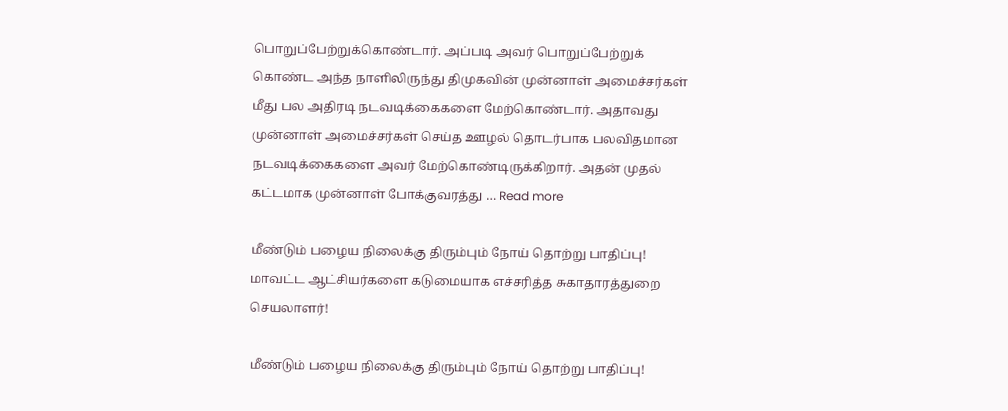பொறுப்பேற்றுக்கொண்டார். அப்படி அவர் பொறுப்பேற்றுக் கொண்ட அந்த நாளிலிருந்து திமுகவின் முன்னாள் அமைச்சர்கள் மீது பல அதிரடி நடவடிக்கைகளை மேற்கொண்டார். அதாவது முன்னாள் அமைச்சர்கள் செய்த ஊழல் தொடர்பாக பலவிதமான நடவடிக்கைகளை அவர் மேற்கொண்டிருக்கிறார். அதன் முதல் கட்டமாக முன்னாள் போக்குவரத்து … Read more

மீண்டும் பழைய நிலைக்கு திரும்பும் நோய் தொற்று பாதிப்பு! மாவட்ட ஆட்சியர்களை கடுமையாக எச்சரித்த சுகாதாரத்துறை செயலாளர்!

மீண்டும் பழைய நிலைக்கு திரும்பும் நோய் தொற்று பாதிப்பு!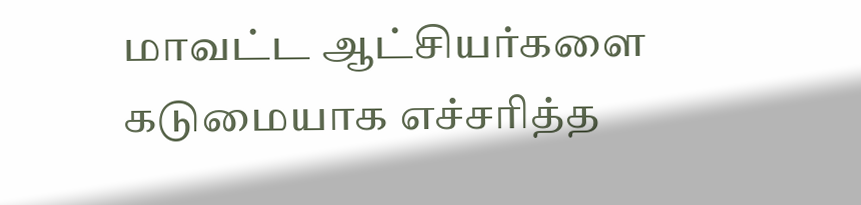மாவட்ட ஆட்சியர்களை கடுமையாக எச்சரித்த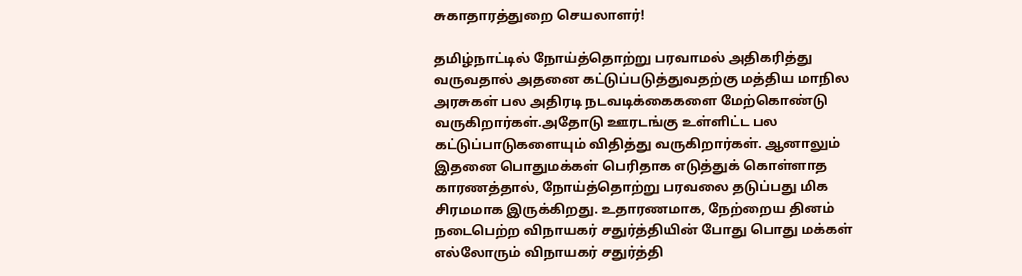சுகாதாரத்துறை செயலாளர்!

தமிழ்நாட்டில் நோய்த்தொற்று பரவாமல் அதிகரித்து வருவதால் அதனை கட்டுப்படுத்துவதற்கு மத்திய மாநில அரசுகள் பல அதிரடி நடவடிக்கைகளை மேற்கொண்டு வருகிறார்கள்.அதோடு ஊரடங்கு உள்ளிட்ட பல கட்டுப்பாடுகளையும் விதித்து வருகிறார்கள். ஆனாலும் இதனை பொதுமக்கள் பெரிதாக எடுத்துக் கொள்ளாத காரணத்தால், நோய்த்தொற்று பரவலை தடுப்பது மிக சிரமமாக இருக்கிறது. உதாரணமாக, நேற்றைய தினம் நடைபெற்ற விநாயகர் சதுர்த்தியின் போது பொது மக்கள் எல்லோரும் விநாயகர் சதுர்த்தி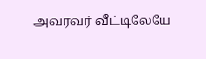அவரவர் வீட்டிலேயே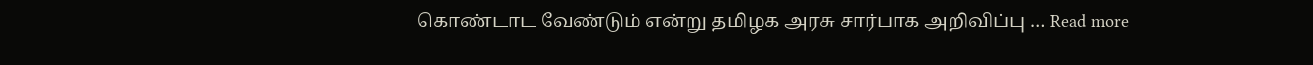கொண்டாட வேண்டும் என்று தமிழக அரசு சார்பாக அறிவிப்பு … Read more